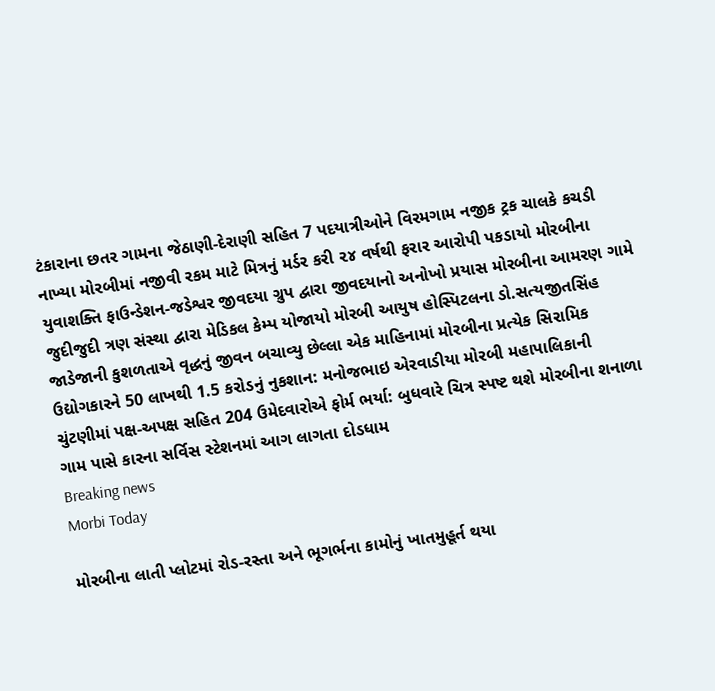ટંકારાના છતર ગામના જેઠાણી-દેરાણી સહિત 7 પદયાત્રીઓને વિરમગામ નજીક ટ્રક ચાલકે કચડી નાખ્યા મોરબીમાં નજીવી રકમ માટે મિત્રનું મર્ડર કરી ૨૪ વર્ષથી ફરાર આરોપી પકડાયો મોરબીના યુવાશક્તિ ફાઉન્ડેશન-જડેશ્વર જીવદયા ગ્રુપ દ્વારા જીવદયાનો અનોખો પ્રયાસ મોરબીના આમરણ ગામે જુદીજુદી ત્રણ સંસ્થા દ્વારા મેડિકલ કેમ્પ યોજાયો મોરબી આયુષ હોસ્પિટલના ડો.સત્યજીતસિંહ જાડેજાની કુશળતાએ વૃદ્ધનું જીવન બચાવ્યુ છેલ્લા એક માહિનામાં મોરબીના પ્રત્યેક સિરામિક ઉદ્યોગકારને 50 લાખથી 1.5 કરોડનું નુકશાન: મનોજભાઇ એરવાડીયા મોરબી મહાપાલિકાની ચુંટણીમાં પક્ષ-અપક્ષ સહિત 204 ઉમેદવારોએ ફોર્મ ભર્યા: બુધવારે ચિત્ર સ્પષ્ટ થશે મોરબીના શનાળા ગામ પાસે કારના સર્વિસ સ્ટેશનમાં આગ લાગતા દોડધામ
Breaking news
Morbi Today

મોરબીના લાતી પ્લોટમાં રોડ-રસ્તા અને ભૂગર્ભના કામોનું ખાતમુહૂર્ત થયા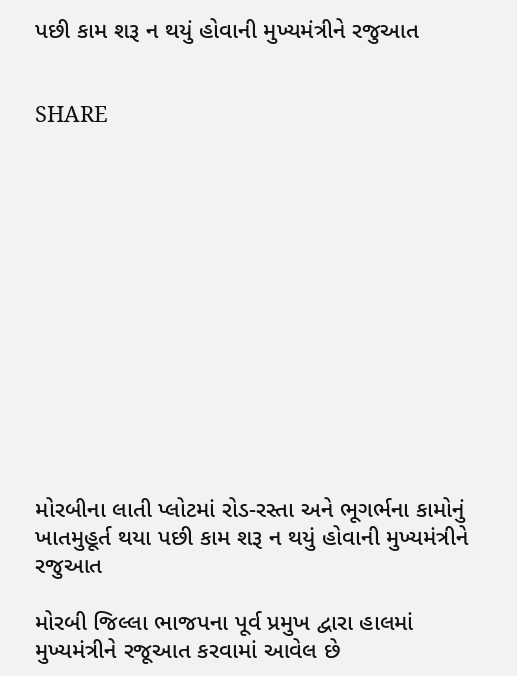પછી કામ શરૂ ન થયું હોવાની મુખ્યમંત્રીને રજુઆત


SHARE













મોરબીના લાતી પ્લોટમાં રોડ-રસ્તા અને ભૂગર્ભના કામોનું ખાતમુહૂર્ત થયા પછી કામ શરૂ ન થયું હોવાની મુખ્યમંત્રીને રજુઆત

મોરબી જિલ્લા ભાજપના પૂર્વ પ્રમુખ દ્વારા હાલમાં મુખ્યમંત્રીને રજૂઆત કરવામાં આવેલ છે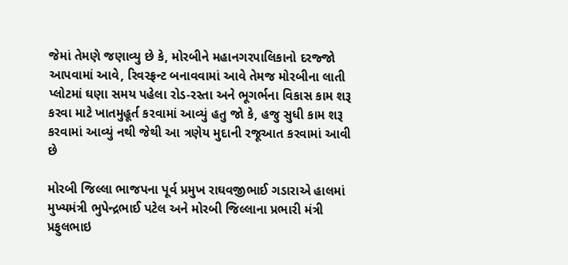જેમાં તેમણે જણાવ્યુ છે કે, મોરબીને મહાનગરપાલિકાનો દરજ્જો આપવામાં આવે, રિવરફ્રન્ટ બનાવવામાં આવે તેમજ મોરબીના લાતી પ્લોટમાં ઘણા સમય પહેલા રોડ-રસ્તા અને ભૂગર્ભના વિકાસ કામ શરૂ કરવા માટે ખાતમુહૂર્ત કરવામાં આવ્યું હતુ જો કે, હજુ સુધી કામ શરૂ કરવામાં આવ્યું નથી જેથી આ ત્રણેય મુદાની રજૂઆત કરવામાં આવી છે

મોરબી જિલ્લા ભાજપના પૂર્વ પ્રમુખ રાઘવજીભાઈ ગડારાએ હાલમાં મુખ્યમંત્રી ભુપેન્દ્રભાઈ પટેલ અને મોરબી જિલ્લાના પ્રભારી મંત્રી પ્રફુલભાઇ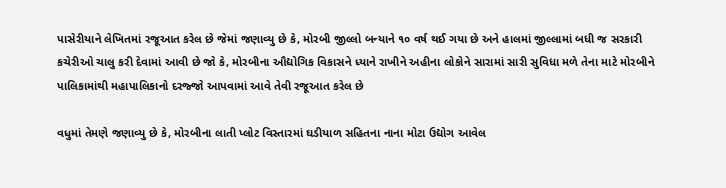પાસેરીયાને લેખિતમાં રજૂઆત કરેલ છે જેમાં જણાવ્યુ છે કે, મોરબી જીલ્લો બન્યાને ૧૦ વર્ષ થઈ ગયા છે અને હાલમાં જીલ્લામાં બધી જ સરકારી કચેરીઓ ચાલુ કરી દેવામાં આવી છે જો કે, મોરબીના ઔદ્યોગિક વિકાસને ધ્યાને રાખીને અહીના લોકોને સારામાં સારી સુવિધા મળે તેના માટે મોરબીને પાલિકામાંથી મહાપાલિકાનો દરજ્જો આપવામાં આવે તેવી રજૂઆત કરેલ છે

વધુમાં તેમણે જણાવ્યુ છે કે, મોરબીના લાતી પ્લોટ વિસ્તારમાં ઘડીયાળ સહિતના નાના મોટા ઉદ્યોગ આવેલ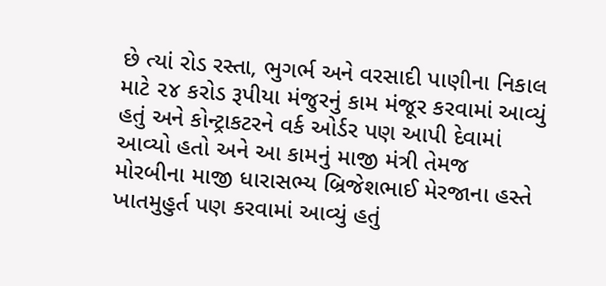છે ત્યાં રોડ રસ્તા, ભુગર્ભ અને વરસાદી પાણીના નિકાલ માટે ૨૪ કરોડ રૂપીયા મંજુરનું કામ મંજૂર કરવામાં આવ્યું હતું અને કોન્ટ્રાકટરને વર્ક ઓર્ડર પણ આપી દેવામાં આવ્યો હતો અને આ કામનું માજી મંત્રી તેમજ મોરબીના માજી ધારાસભ્ય બ્રિજેશભાઈ મેરજાના હસ્તે ખાતમુહુર્ત પણ કરવામાં આવ્યું હતું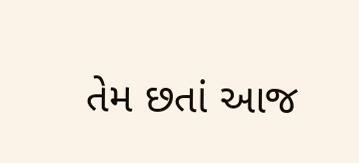તેમ છતાં આજ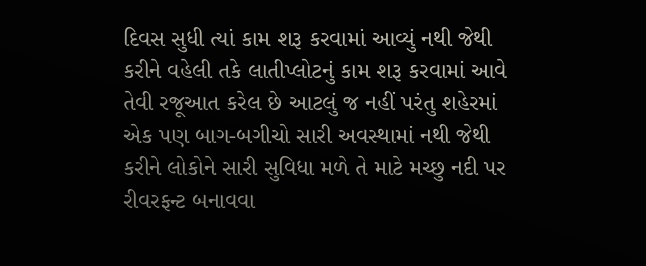દિવસ સુધી ત્યાં કામ શરૂ કરવામાં આવ્યું નથી જેથી કરીને વહેલી તકે લાતીપ્લોટનું કામ શરૂ કરવામાં આવે તેવી રજૂઆત કરેલ છે આટલું જ નહીં પરંતુ શહેરમાં એક પણ બાગ-બગીચો સારી અવસ્થામાં નથી જેથી કરીને લોકોને સારી સુવિધા મળે તે માટે મચ્છુ નદી પર રીવરફન્ટ બનાવવા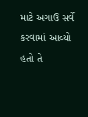માટે અગાઉ સર્વે કરવામાં આવ્યો હતો તે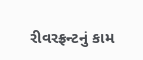રીવરફ્રન્ટનું કામ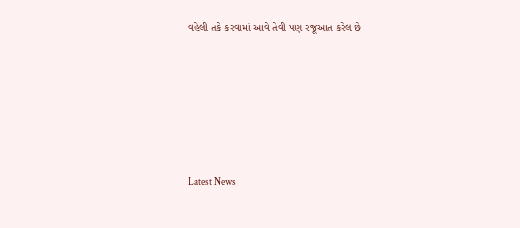વહેલી તકે કરવામાં આવે તેવી પણ રજૂઆત કરેલ છે






Latest News